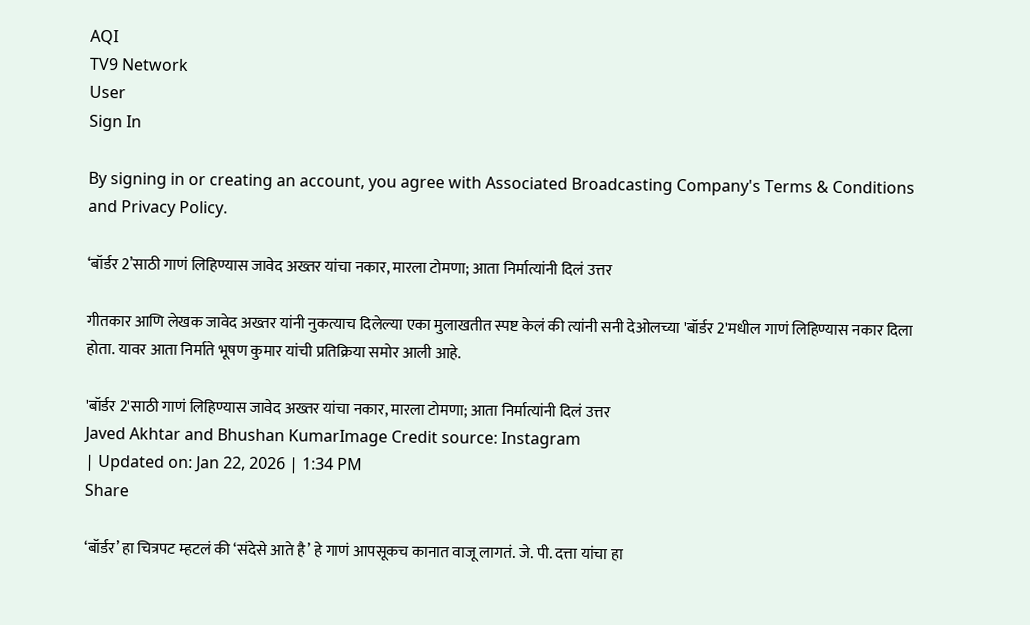AQI
TV9 Network
User
Sign In

By signing in or creating an account, you agree with Associated Broadcasting Company's Terms & Conditions and Privacy Policy.

‘बॉर्डर 2’साठी गाणं लिहिण्यास जावेद अख्तर यांचा नकार, मारला टोमणा; आता निर्मात्यांनी दिलं उत्तर

गीतकार आणि लेखक जावेद अख्तर यांनी नुकत्याच दिलेल्या एका मुलाखतीत स्पष्ट केलं की त्यांनी सनी देओलच्या 'बॉर्डर 2'मधील गाणं लिहिण्यास नकार दिला होता. यावर आता निर्माते भूषण कुमार यांची प्रतिक्रिया समोर आली आहे.

'बॉर्डर 2'साठी गाणं लिहिण्यास जावेद अख्तर यांचा नकार, मारला टोमणा; आता निर्मात्यांनी दिलं उत्तर
Javed Akhtar and Bhushan KumarImage Credit source: Instagram
| Updated on: Jan 22, 2026 | 1:34 PM
Share

‘बॉर्डर’ हा चित्रपट म्हटलं की ‘संदेसे आते है’ हे गाणं आपसूकच कानात वाजू लागतं. जे. पी. दत्ता यांचा हा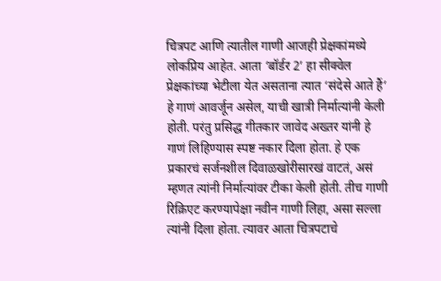चित्रपट आणि त्यातील गाणी आजही प्रेक्षकांमध्ये लोकप्रिय आहेत. आता ‘बॉर्डर 2’ हा सीक्वेल प्रेक्षकांच्या भेटीला येत असताना त्यात ‘संदेसे आते हैं’ हे गाणं आवर्जून असेल, याची खात्री निर्मात्यांनी केली होती. परंतु प्रसिद्ध गीतकार जावेद अख्तर यांनी हे गाणं लिहिण्यास स्पष्ट नकार दिला होता. हे एक प्रकारचं सर्जनशील दिवाळखोरीसारखं वाटतं, असं म्हणत त्यांनी निर्मात्यांवर टीका केली होती. तीच गाणी रिक्रिएट करण्यापेक्षा नवीन गाणी लिहा, असा सल्ला त्यांनी दिला होता. त्यावर आता चित्रपटाचे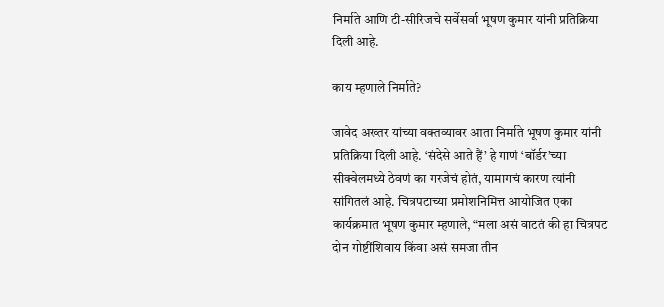निर्माते आणि टी-सीरिजचे सर्वेसर्वा भूषण कुमार यांनी प्रतिक्रिया दिली आहे.

काय म्हणाले निर्माते?

जावेद अख्तर यांच्या वक्तव्यावर आता निर्माते भूषण कुमार यांनी प्रतिक्रिया दिली आहे. ‘संदेसे आते हैं’ हे गाणं ‘बॉर्डर’च्या सीक्वेलमध्ये ठेवणं का गरजेचं होतं, यामागचं कारण त्यांनी सांगितलं आहे. चित्रपटाच्या प्रमोशनिमित्त आयोजित एका कार्यक्रमात भूषण कुमार म्हणाले, “मला असं वाटतं की हा चित्रपट दोन गोष्टींशिवाय किंवा असं समजा तीन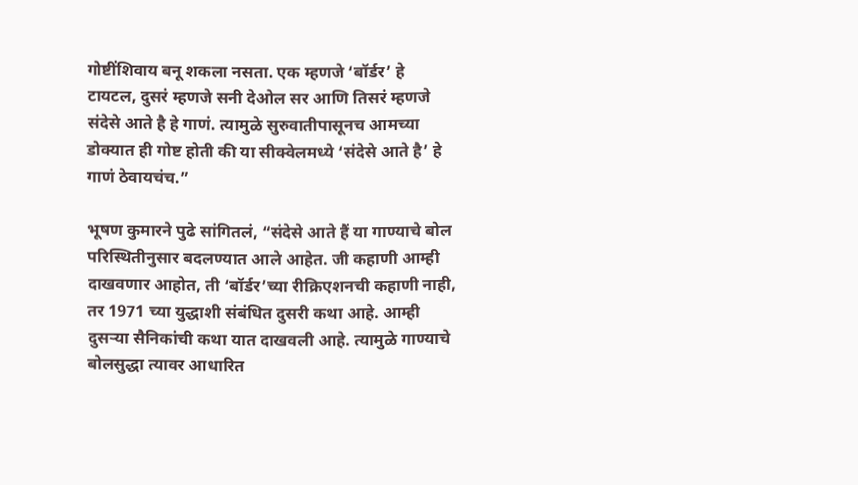गोष्टींशिवाय बनू शकला नसता. एक म्हणजे ‘बॉर्डर’ हे टायटल, दुसरं म्हणजे सनी देओल सर आणि तिसरं म्हणजे संदेसे आते है हे गाणं. त्यामुळे सुरुवातीपासूनच आमच्या डोक्यात ही गोष्ट होती की या सीक्वेलमध्ये ‘संदेसे आते है’ हे गाणं ठेवायचंच.”

भूषण कुमारने पुढे सांगितलं, “संदेसे आते हैं या गाण्याचे बोल परिस्थितीनुसार बदलण्यात आले आहेत. जी कहाणी आम्ही दाखवणार आहोत, ती ‘बॉर्डर’च्या रीक्रिएशनची कहाणी नाही, तर 1971 च्या युद्धाशी संबंधित दुसरी कथा आहे. आम्ही दुसऱ्या सैनिकांची कथा यात दाखवली आहे. त्यामुळे गाण्याचे बोलसुद्धा त्यावर आधारित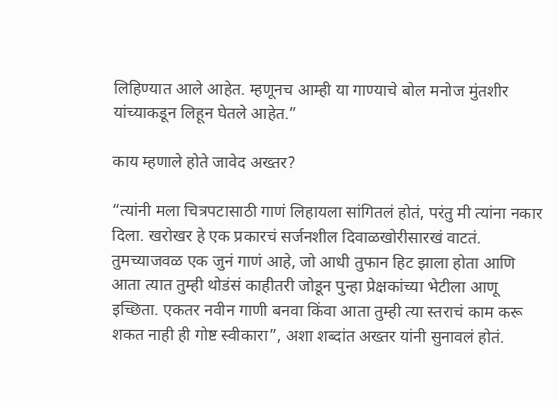लिहिण्यात आले आहेत. म्हणूनच आम्ही या गाण्याचे बोल मनोज मुंतशीर यांच्याकडून लिहून घेतले आहेत.”

काय म्हणाले होते जावेद अख्तर?

“त्यांनी मला चित्रपटासाठी गाणं लिहायला सांगितलं होतं, परंतु मी त्यांना नकार दिला. खरोखर हे एक प्रकारचं सर्जनशील दिवाळखोरीसारखं वाटतं. तुमच्याजवळ एक जुनं गाणं आहे, जो आधी तुफान हिट झाला होता आणि आता त्यात तुम्ही थोडंसं काहीतरी जोडून पुन्हा प्रेक्षकांच्या भेटीला आणू इच्छिता. एकतर नवीन गाणी बनवा किंवा आता तुम्ही त्या स्तराचं काम करू शकत नाही ही गोष्ट स्वीकारा”, अशा शब्दांत अख्तर यांनी सुनावलं होतं.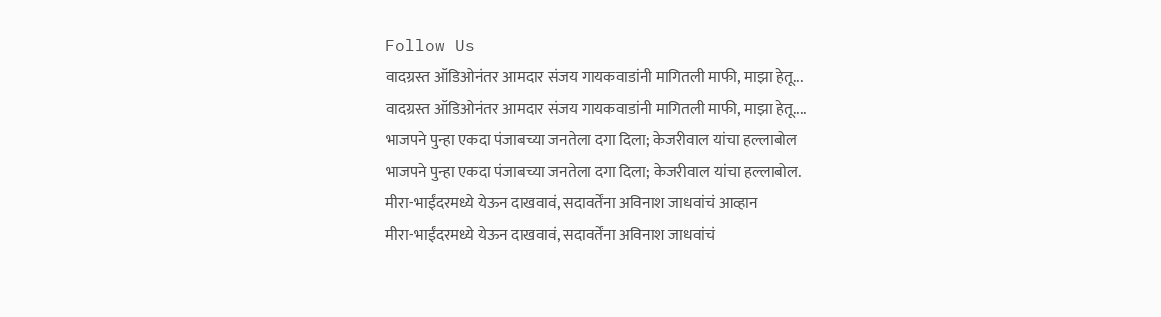Follow Us
वादग्रस्त ऑडिओनंतर आमदार संजय गायकवाडांनी मागितली माफी, माझा हेतू...
वादग्रस्त ऑडिओनंतर आमदार संजय गायकवाडांनी मागितली माफी, माझा हेतू....
भाजपने पुन्हा एकदा पंजाबच्या जनतेला दगा दिला; केजरीवाल यांचा हल्लाबोल
भाजपने पुन्हा एकदा पंजाबच्या जनतेला दगा दिला; केजरीवाल यांचा हल्लाबोल.
मीरा-भाईंदरमध्ये येऊन दाखवावं, सदावर्तेंना अविनाश जाधवांचं आव्हान
मीरा-भाईंदरमध्ये येऊन दाखवावं, सदावर्तेंना अविनाश जाधवांचं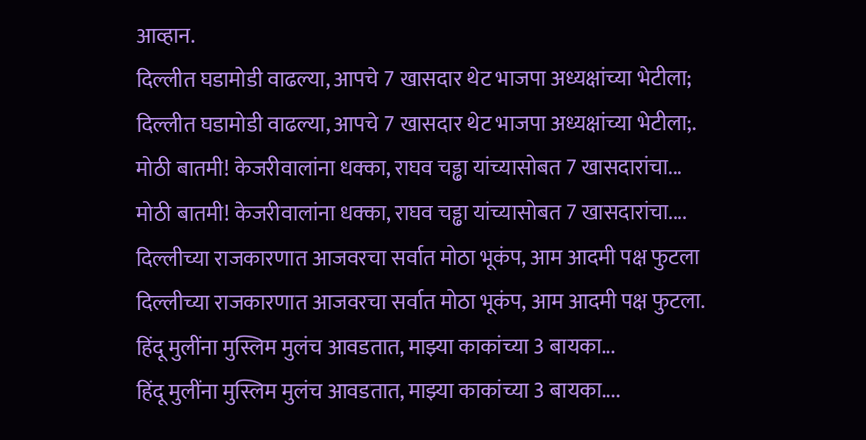आव्हान.
दिल्लीत घडामोडी वाढल्या, आपचे 7 खासदार थेट भाजपा अध्यक्षांच्या भेटीला;
दिल्लीत घडामोडी वाढल्या, आपचे 7 खासदार थेट भाजपा अध्यक्षांच्या भेटीला;.
मोठी बातमी! केजरीवालांना धक्का, राघव चड्ढा यांच्यासोबत 7 खासदारांचा...
मोठी बातमी! केजरीवालांना धक्का, राघव चड्ढा यांच्यासोबत 7 खासदारांचा....
दिल्लीच्या राजकारणात आजवरचा सर्वात मोठा भूकंप, आम आदमी पक्ष फुटला
दिल्लीच्या राजकारणात आजवरचा सर्वात मोठा भूकंप, आम आदमी पक्ष फुटला.
हिंदू मुलींना मुस्लिम मुलंच आवडतात, माझ्या काकांच्या 3 बायका...
हिंदू मुलींना मुस्लिम मुलंच आवडतात, माझ्या काकांच्या 3 बायका....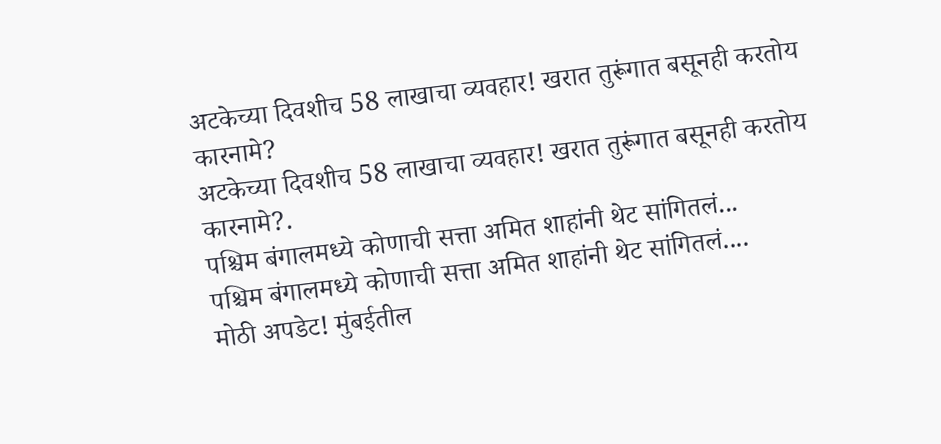अटकेच्या दिवशीच 58 लाखाचा व्यवहार! खरात तुरूंगात बसूनही करतोय कारनामे?
अटकेच्या दिवशीच 58 लाखाचा व्यवहार! खरात तुरूंगात बसूनही करतोय कारनामे?.
पश्चिम बंगालमध्ये कोणाची सत्ता अमित शाहांनी थेट सांगितलं...
पश्चिम बंगालमध्ये कोणाची सत्ता अमित शाहांनी थेट सांगितलं....
मोठी अपडेट! मुंबईतील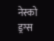नेस्को ड्रग्स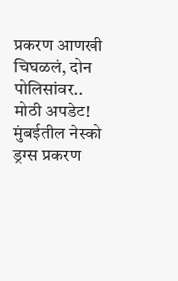प्रकरण आणखी चिघळलं, दोन पोलिसांवर..
मोठी अपडेट! मुंबईतील नेस्को ड्रग्स प्रकरण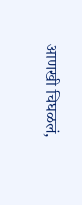आणखी चिघळलं,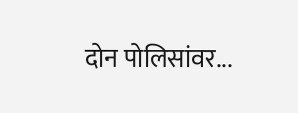दोन पोलिसांवर...